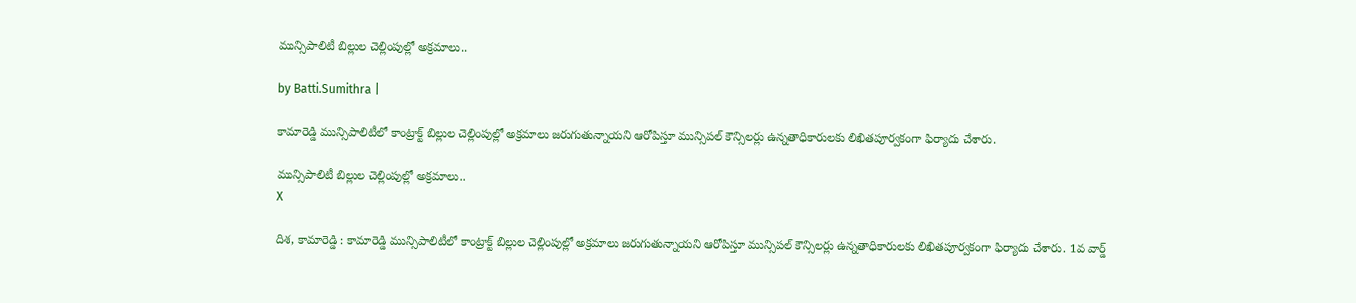మున్సిపాలిటీ బిల్లుల చెల్లింపుల్లో అక్రమాలు..

by Batti.Sumithra |

కామారెడ్డి మున్సిపాలిటీలో కాంట్రాక్ట్ బిల్లుల చెల్లింపుల్లో అక్రమాలు జరుగుతున్నాయని ఆరోపిస్తూ మున్సిపల్ కౌన్సిలర్లు ఉన్నతాధికారులకు లిఖితపూర్వకంగా ఫిర్యాదు చేశారు.

మున్సిపాలిటీ బిల్లుల చెల్లింపుల్లో అక్రమాలు..
X

దిశ, కామారెడ్డి : కామారెడ్డి మున్సిపాలిటీలో కాంట్రాక్ట్ బిల్లుల చెల్లింపుల్లో అక్రమాలు జరుగుతున్నాయని ఆరోపిస్తూ మున్సిపల్ కౌన్సిలర్లు ఉన్నతాధికారులకు లిఖితపూర్వకంగా ఫిర్యాదు చేశారు. 1వ వార్డ్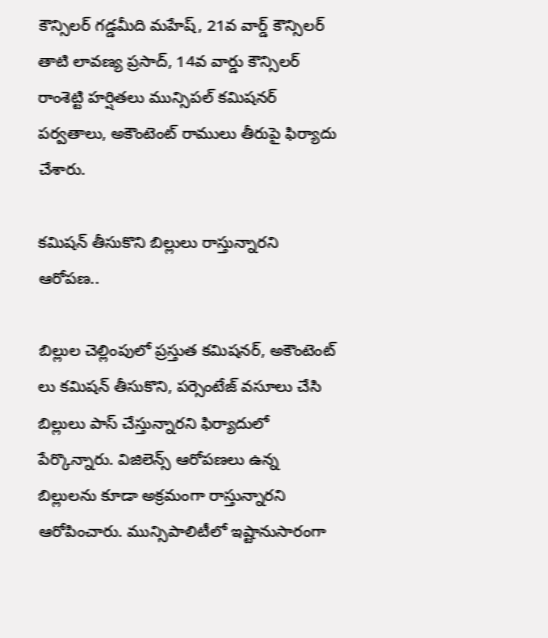కౌన్సిలర్ గడ్డమీది మహేష్, 21వ వార్డ్ కౌన్సిలర్ తాటి లావణ్య ప్రసాద్, 14వ వార్డు కౌన్సిలర్ రాంశెట్టి హర్షితలు మున్సిపల్ కమిషనర్ పర్వతాలు, అకౌంటెంట్ రాములు తీరుపై ఫిర్యాదు చేశారు.

కమిషన్ తీసుకొని బిల్లులు రాస్తున్నారని ఆరోపణ..

బిల్లుల చెల్లింపులో ప్రస్తుత కమిషనర్, అకౌంటెంట్ లు కమిషన్ తీసుకొని, పర్సెంటేజ్ వసూలు చేసి బిల్లులు పాస్ చేస్తున్నారని ఫిర్యాదులో పేర్కొన్నారు. విజిలెన్స్ ఆరోపణలు ఉన్న బిల్లులను కూడా అక్రమంగా రాస్తున్నారని ఆరోపించారు. మున్సిపాలిటీలో ఇష్టానుసారంగా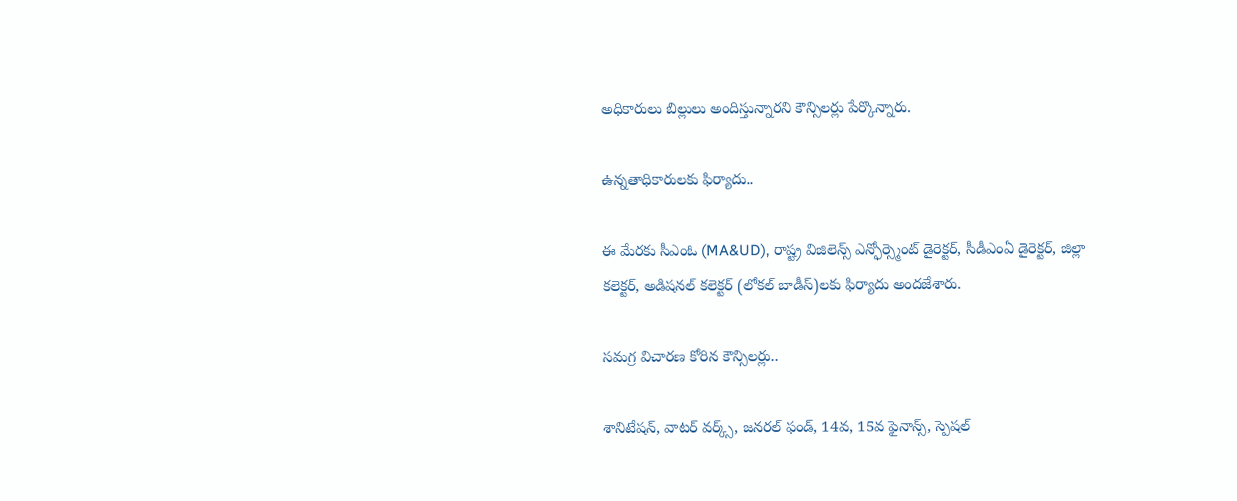అధికారులు బిల్లులు అందిస్తున్నారని కౌన్సిలర్లు పేర్కొన్నారు.

ఉన్నతాధికారులకు ఫిర్యాదు..

ఈ మేరకు సీఎంఓ (MA&UD), రాష్ట్ర విజిలెన్స్ ఎన్ఫోర్స్మెంట్ డైరెక్టర్, సీడీఎంఏ డైరెక్టర్, జిల్లా కలెక్టర్, అడిషనల్ కలెక్టర్ (లోకల్ బాడీస్)లకు ఫిర్యాదు అందజేశారు.

సమగ్ర విచారణ కోరిన కౌన్సిలర్లు..

శానిటేషన్, వాటర్ వర్క్స్, జనరల్ ఫండ్, 14వ, 15వ ఫైనాన్స్, స్పెషల్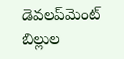డెవలప్‌మెంట్ బిల్లుల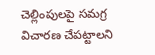చెల్లింపులపై సమగ్ర విచారణ చేపట్టాలని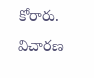కోరారు. విచారణ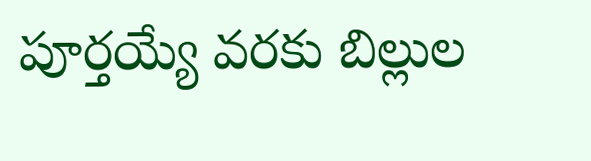పూర్తయ్యే వరకు బిల్లుల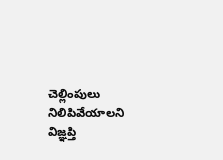చెల్లింపులు నిలిపివేయాలని విజ్ఞప్తి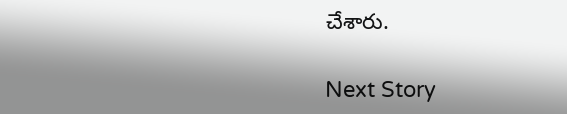చేశారు.

Next Story